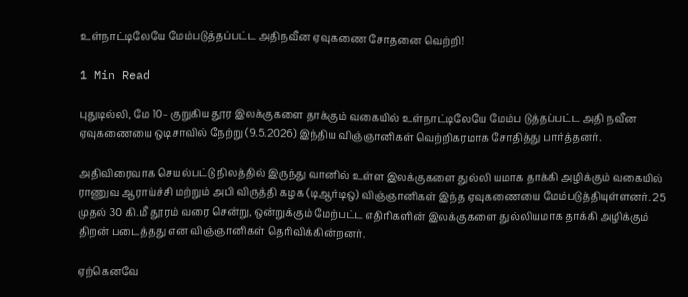உள்நாட்டிலேயே மேம்படுத்தப்பட்ட அதிநவீன ஏவுகணை சோதனை வெற்றி!

1 Min Read

புதுடில்லி, மே 10– குறுகிய தூர இலக்குகளை தாக்கும் வகையில் உள்நாட்டிலேயே மேம்ப டுத்தப்பட்ட அதி நவீன ஏவுகணையை ஒடிசாவில் நேற்று (9.5.2026) இந்திய விஞ்ஞானிகள் வெற்றிகரமாக சோதித்து பார்த்தனர்.

அதிவிரைவாக செயல்பட்டு நிலத்தில் இருந்து வானில் உள்ள இலக்குகளை துல்லி யமாக தாக்கி அழிக்கும் வகையில் ராணுவ ஆராய்ச்சி மற்றும் அபி விருத்தி கழக (டிஆர்டிஒ) விஞ்ஞானிகள் இந்த ஏவுகணையை மேம்படுத்தியுள்ளனர். 25 முதல் 30 கி.மீ தூரம் வரை சென்று, ஒன்றுக்கும் மேற்பட்ட எதிரிகளின் இலக்குகளை துல்லியமாக தாக்கி அழிக்கும் திறன் படைத்தது என விஞ்ஞானிகள் தெரிவிக்கின்றனர்.

ஏற்கெனவே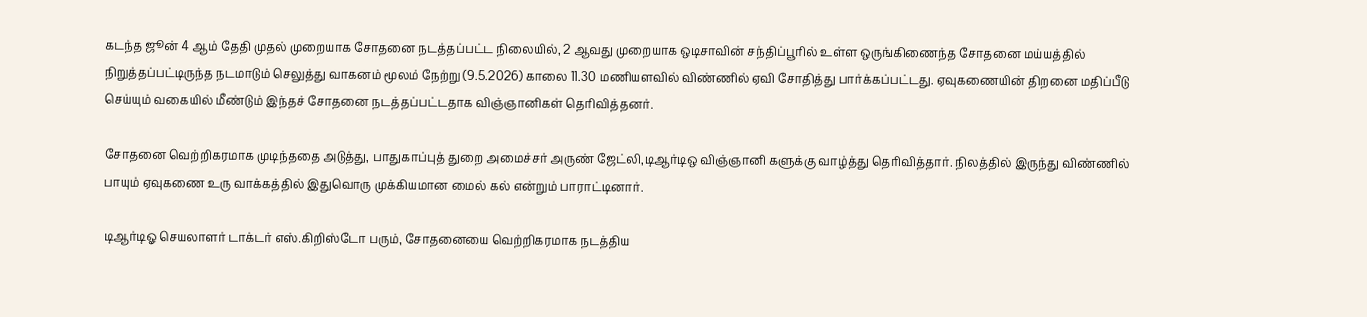கடந்த ஜூன் 4 ஆம் தேதி முதல் முறையாக சோதனை நடத்தப்பட்ட நிலையில், 2 ஆவது முறையாக ஒடிசாவின் சந்திப்பூரில் உள்ள ஒருங்கிணைந்த சோதனை மய்யத்தில் நிறுத்தப்பட்டிருந்த நடமாடும் செலுத்து வாகனம் மூலம் நேற்று (9.5.2026) காலை 11.30 மணியளவில் விண்ணில் ஏவி சோதித்து பார்க்கப்பட்டது. ஏவுகணையின் திறனை மதிப்பீடு செய்யும் வகையில் மீண்டும் இந்தச் சோதனை நடத்தப்பட்டதாக விஞ்ஞானிகள் தெரிவித்தனர்.

சோதனை வெற்றிகரமாக முடிந்ததை அடுத்து, பாதுகாப்புத் துறை அமைச்சர் அருண் ஜேட்லி,டிஆர்டிஒ விஞ்ஞானி களுக்கு வாழ்த்து தெரிவித்தார். நிலத்தில் இருந்து விண்ணில் பாயும் ஏவுகணை உரு வாக்கத்தில் இதுவொரு முக்கியமான மைல் கல் என்றும் பாராட்டினார்.

டிஆர்டிஓ செயலாளர் டாக்டர் எஸ்.கிறிஸ்டோ பரும், சோதனையை வெற்றிகரமாக நடத்திய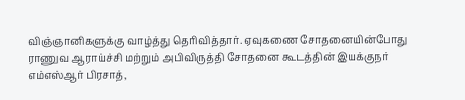விஞ்ஞானிகளுக்கு வாழ்த்து தெரிவித்தார். ஏவுகணை சோதனையின்போது ராணுவ ஆராய்ச்சி மற்றும் அபிவிருத்தி சோதனை கூடத்தின் இயக்குநர் எம்எஸ்ஆர் பிரசாத்,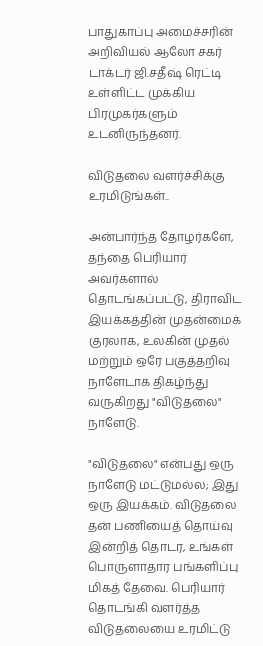பாதுகாப்பு அமைச்சரின் அறிவியல் ஆலோ சகர் டாக்டர் ஜி.சதீஷ் ரெட்டி உள்ளிட்ட முக்கிய பிரமுகர்களும் உடனிருந்தனர்.

விடுதலை வளர்ச்சிக்கு உரமிடுங்கள்..

அன்பார்ந்த தோழர்களே, தந்தை பெரியார் அவர்களால் தொடங்கப்பட்டு, திராவிட இயக்கத்தின் முதன்மைக் குரலாக, உலகின் முதல் மற்றும் ஒரே பகுத்தறிவு நாளேடாக திகழ்ந்து வருகிறது "விடுதலை" நாளேடு.

"விடுதலை" என்பது ஒரு நாளேடு மட்டுமல்ல; இது ஒரு இயக்கம். விடுதலை தன் பணியைத் தொய்வு இன்றித் தொடர, உங்கள் பொருளாதார பங்களிப்பு மிகத் தேவை. பெரியார் தொடங்கி வளர்த்த விடுதலையை உரமிட்டு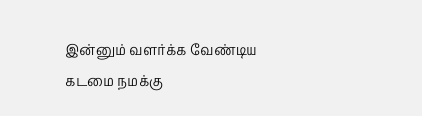இன்னும் வளர்க்க வேண்டிய கடமை நமக்கு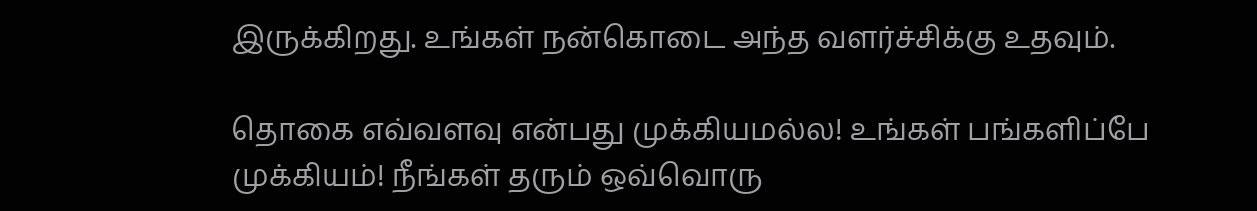இருக்கிறது. உங்கள் நன்கொடை அந்த வளர்ச்சிக்கு உதவும்.

தொகை எவ்வளவு என்பது முக்கியமல்ல! உங்கள் பங்களிப்பே முக்கியம்! நீங்கள் தரும் ஒவ்வொரு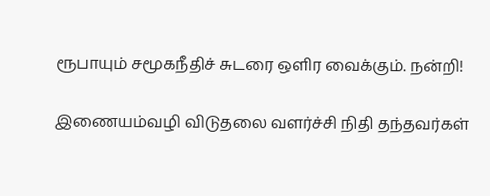ரூபாயும் சமூகநீதிச் சுடரை ஒளிர வைக்கும். நன்றி!

இணையம்வழி விடுதலை வளர்ச்சி நிதி தந்தவர்கள்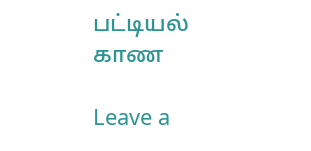பட்டியல் காண

Leave a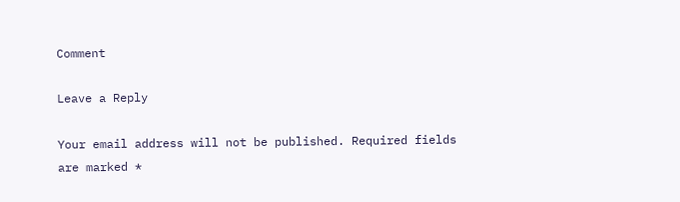Comment

Leave a Reply

Your email address will not be published. Required fields are marked *